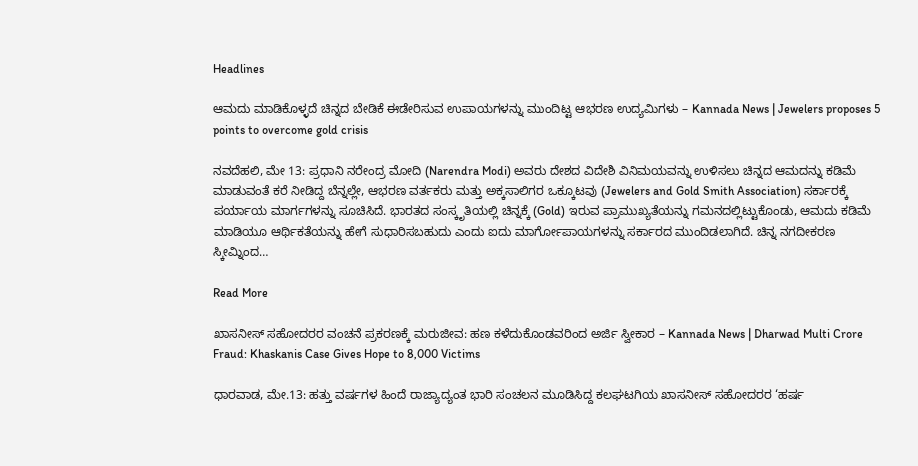Headlines

ಆಮದು ಮಾಡಿಕೊಳ್ಳದೆ ಚಿನ್ನದ ಬೇಡಿಕೆ ಈಡೇರಿಸುವ ಉಪಾಯಗಳನ್ನು ಮುಂದಿಟ್ಟ ಆಭರಣ ಉದ್ಯಮಿಗಳು – Kannada News | Jewelers proposes 5 points to overcome gold crisis

ನವದೆಹಲಿ, ಮೇ 13: ಪ್ರಧಾನಿ ನರೇಂದ್ರ ಮೋದಿ (Narendra Modi) ಅವರು ದೇಶದ ವಿದೇಶಿ ವಿನಿಮಯವನ್ನು ಉಳಿಸಲು ಚಿನ್ನದ ಆಮದನ್ನು ಕಡಿಮೆ ಮಾಡುವಂತೆ ಕರೆ ನೀಡಿದ್ದ ಬೆನ್ನಲ್ಲೇ, ಆಭರಣ ವರ್ತಕರು ಮತ್ತು ಅಕ್ಕಸಾಲಿಗರ ಒಕ್ಕೂಟವು (Jewelers and Gold Smith Association) ಸರ್ಕಾರಕ್ಕೆ ಪರ್ಯಾಯ ಮಾರ್ಗಗಳನ್ನು ಸೂಚಿಸಿದೆ. ಭಾರತದ ಸಂಸ್ಕೃತಿಯಲ್ಲಿ ಚಿನ್ನಕ್ಕೆ (Gold) ಇರುವ ಪ್ರಾಮುಖ್ಯತೆಯನ್ನು ಗಮನದಲ್ಲಿಟ್ಟುಕೊಂಡು, ಆಮದು ಕಡಿಮೆ ಮಾಡಿಯೂ ಆರ್ಥಿಕತೆಯನ್ನು ಹೇಗೆ ಸುಧಾರಿಸಬಹುದು ಎಂದು ಐದು ಮಾರ್ಗೋಪಾಯಗಳನ್ನು ಸರ್ಕಾರದ ಮುಂದಿಡಲಾಗಿದೆ. ಚಿನ್ನ ನಗದೀಕರಣ ಸ್ಕೀಮ್ನಿಂದ…

Read More

ಖಾಸನೀಸ್ ಸಹೋದರರ ವಂಚನೆ ಪ್ರಕರಣಕ್ಕೆ ಮರುಜೀವ: ಹಣ ಕಳೆದುಕೊಂಡವರಿಂದ ಅರ್ಜಿ ಸ್ವೀಕಾರ – Kannada News | Dharwad Multi Crore Fraud: Khaskanis Case Gives Hope to 8,000 Victims

ಧಾರವಾಡ, ಮೇ.13: ಹತ್ತು ವರ್ಷಗಳ ಹಿಂದೆ ರಾಜ್ಯಾದ್ಯಂತ ಭಾರಿ ಸಂಚಲನ ಮೂಡಿಸಿದ್ದ ಕಲಘಟಗಿಯ ಖಾಸನೀಸ್ ಸಹೋದರರ ‘ಹರ್ಷ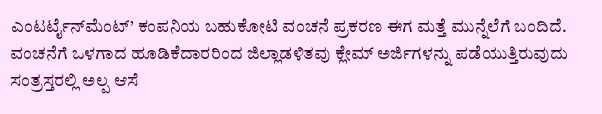ಎಂಟರ್ಟೈನ್‌ಮೆಂಟ್’ ಕಂಪನಿಯ ಬಹುಕೋಟಿ ವಂಚನೆ ಪ್ರಕರಣ ಈಗ ಮತ್ತೆ ಮುನ್ನೆಲೆಗೆ ಬಂದಿದೆ. ವಂಚನೆಗೆ ಒಳಗಾದ ಹೂಡಿಕೆದಾರರಿಂದ ಜಿಲ್ಲಾಡಳಿತವು ಕ್ಲೇಮ್ ಅರ್ಜಿಗಳನ್ನು ಪಡೆಯುತ್ತಿರುವುದು ಸಂತ್ರಸ್ತರಲ್ಲಿ ಅಲ್ಪ ಆಸೆ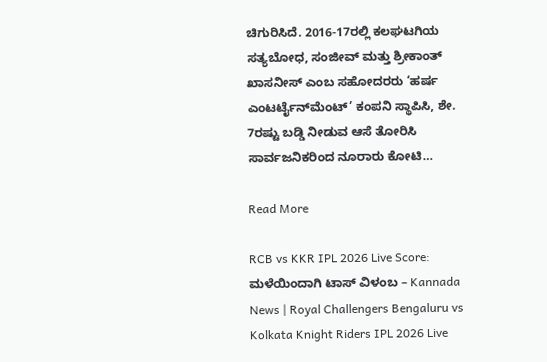ಚಿಗುರಿಸಿದೆ. 2016-17ರಲ್ಲಿ ಕಲಘಟಗಿಯ ಸತ್ಯಬೋಧ, ಸಂಜೀವ್ ಮತ್ತು ಶ್ರೀಕಾಂತ್ ಖಾಸನೀಸ್ ಎಂಬ ಸಹೋದರರು ‘ಹರ್ಷ ಎಂಟರ್ಟೈನ್‌ಮೆಂಟ್’ ಕಂಪನಿ ಸ್ಥಾಪಿಸಿ, ಶೇ. 7ರಷ್ಟು ಬಡ್ಡಿ ನೀಡುವ ಆಸೆ ತೋರಿಸಿ ಸಾರ್ವಜನಿಕರಿಂದ ನೂರಾರು ಕೋಟಿ…

Read More

RCB vs KKR IPL 2026 Live Score: ಮಳೆಯಿಂದಾಗಿ ಟಾಸ್ ವಿಳಂಬ – Kannada News | Royal Challengers Bengaluru vs Kolkata Knight Riders IPL 2026 Live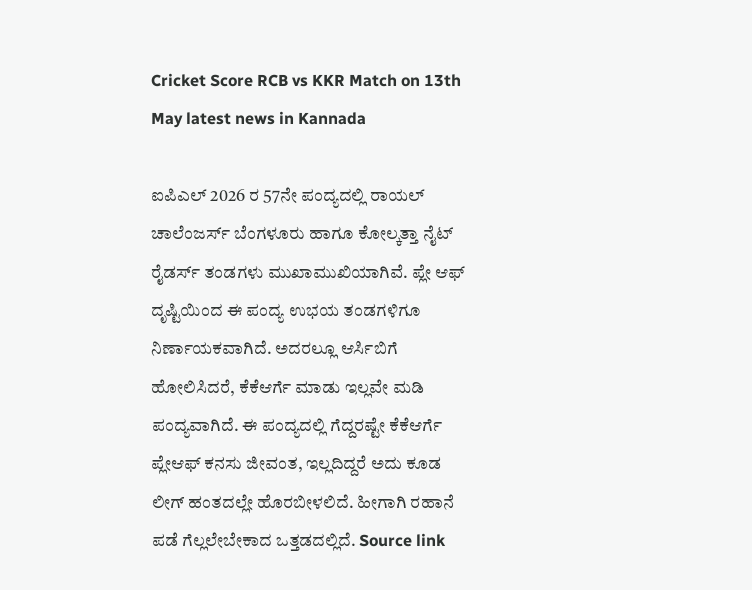Cricket Score RCB vs KKR Match on 13th May latest news in Kannada

ಐಪಿಎಲ್ 2026 ರ 57ನೇ ಪಂದ್ಯದಲ್ಲಿ ರಾಯಲ್ ಚಾಲೆಂಜರ್ಸ್ ಬೆಂಗಳೂರು ಹಾಗೂ ಕೋಲ್ಕತ್ತಾ ನೈಟ್ ರೈಡರ್ಸ್ ತಂಡಗಳು ಮುಖಾಮುಖಿಯಾಗಿವೆ. ಪ್ಲೇ ಆಫ್ ದೃಷ್ಟಿಯಿಂದ ಈ ಪಂದ್ಯ ಉಭಯ ತಂಡಗಳಿಗೂ ನಿರ್ಣಾಯಕವಾಗಿದೆ. ಅದರಲ್ಲೂ ಆರ್ಸಿಬಿಗೆ ಹೋಲಿಸಿದರೆ, ಕೆಕೆಆರ್ಗೆ ಮಾಡು ಇಲ್ಲವೇ ಮಡಿ ಪಂದ್ಯವಾಗಿದೆ. ಈ ಪಂದ್ಯದಲ್ಲಿ ಗೆದ್ದರಷ್ಟೇ ಕೆಕೆಆರ್ಗೆ ಪ್ಲೇಆಫ್ ಕನಸು ಜೀವಂತ, ಇಲ್ಲದಿದ್ದರೆ ಅದು ಕೂಡ ಲೀಗ್ ಹಂತದಲ್ಲೇ ಹೊರಬೀಳಲಿದೆ. ಹೀಗಾಗಿ ರಹಾನೆ ಪಡೆ ಗೆಲ್ಲಲೇಬೇಕಾದ ಒತ್ತಡದಲ್ಲಿದೆ. Source link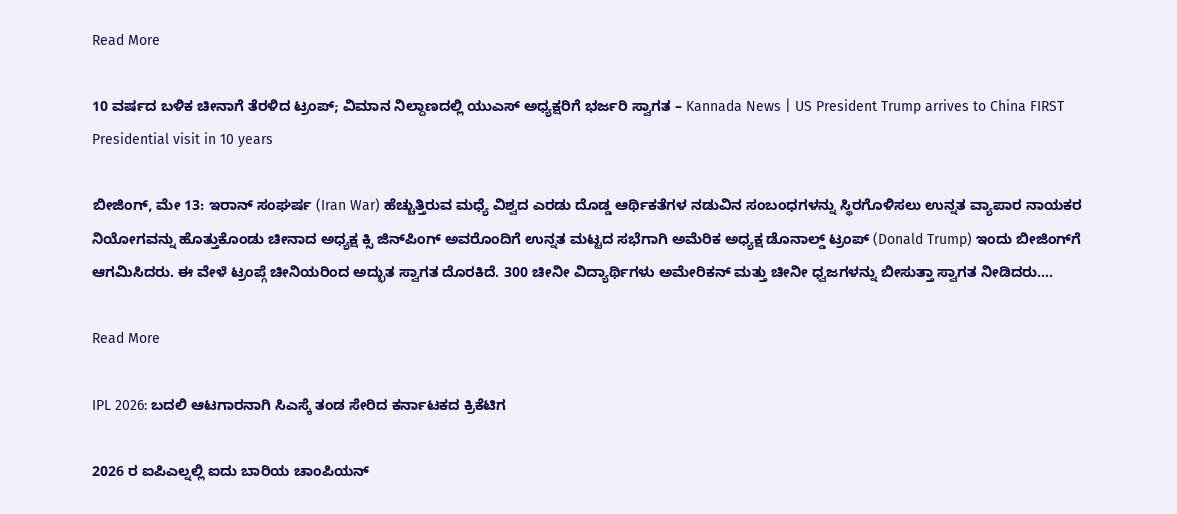Read More

10 ವರ್ಷದ ಬಳಿಕ ಚೀನಾಗೆ ತೆರಳಿದ ಟ್ರಂಪ್; ವಿಮಾನ ನಿಲ್ದಾಣದಲ್ಲಿ ಯುಎಸ್ ಅಧ್ಯಕ್ಷರಿಗೆ ಭರ್ಜರಿ ಸ್ವಾಗತ – Kannada News | US President Trump arrives to China FIRST Presidential visit in 10 years

ಬೀಜಿಂಗ್, ಮೇ 13: ಇರಾನ್ ಸಂಘರ್ಷ (Iran War) ಹೆಚ್ಚುತ್ತಿರುವ ಮಧ್ಯೆ ವಿಶ್ವದ ಎರಡು ದೊಡ್ಡ ಆರ್ಥಿಕತೆಗಳ ನಡುವಿನ ಸಂಬಂಧಗಳನ್ನು ಸ್ಥಿರಗೊಳಿಸಲು ಉನ್ನತ ವ್ಯಾಪಾರ ನಾಯಕರ ನಿಯೋಗವನ್ನು ಹೊತ್ತುಕೊಂಡು ಚೀನಾದ ಅಧ್ಯಕ್ಷ ಕ್ಸಿ ಜಿನ್‌ಪಿಂಗ್ ಅವರೊಂದಿಗೆ ಉನ್ನತ ಮಟ್ಟದ ಸಭೆಗಾಗಿ ಅಮೆರಿಕ ಅಧ್ಯಕ್ಷ ಡೊನಾಲ್ಡ್ ಟ್ರಂಪ್ (Donald Trump) ಇಂದು ಬೀಜಿಂಗ್‌ಗೆ ಆಗಮಿಸಿದರು. ಈ ವೇಳೆ ಟ್ರಂಪ್ಗೆ ಚೀನಿಯರಿಂದ ಅದ್ಭುತ ಸ್ವಾಗತ ದೊರಕಿದೆ. 300 ಚೀನೀ ವಿದ್ಯಾರ್ಥಿಗಳು ಅಮೇರಿಕನ್ ಮತ್ತು ಚೀನೀ ಧ್ವಜಗಳನ್ನು ಬೀಸುತ್ತಾ ಸ್ವಾಗತ ನೀಡಿದರು….

Read More

IPL 2026: ಬದಲಿ ಆಟಗಾರನಾಗಿ ಸಿಎಸ್ಕೆ ತಂಡ ಸೇರಿದ ಕರ್ನಾಟಕದ ಕ್ರಿಕೆಟಿಗ

2026 ರ ಐಪಿಎಲ್ನಲ್ಲಿ ಐದು ಬಾರಿಯ ಚಾಂಪಿಯನ್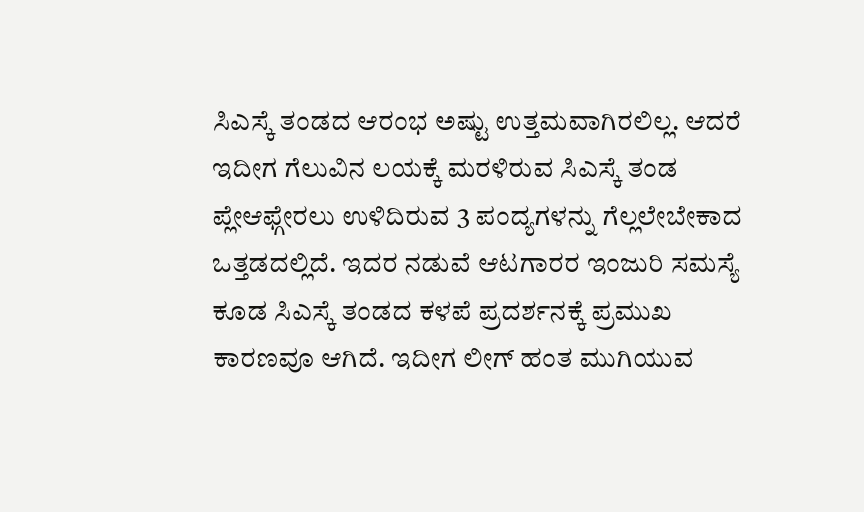ಸಿಎಸ್ಕೆ ತಂಡದ ಆರಂಭ ಅಷ್ಟು ಉತ್ತಮವಾಗಿರಲಿಲ್ಲ. ಆದರೆ ಇದೀಗ ಗೆಲುವಿನ ಲಯಕ್ಕೆ ಮರಳಿರುವ ಸಿಎಸ್ಕೆ ತಂಡ ಪ್ಲೇಆಫ್ಗೇರಲು ಉಳಿದಿರುವ 3 ಪಂದ್ಯಗಳನ್ನು ಗೆಲ್ಲಲೇಬೇಕಾದ ಒತ್ತಡದಲ್ಲಿದೆ. ಇದರ ನಡುವೆ ಆಟಗಾರರ ಇಂಜುರಿ ಸಮಸ್ಯೆ ಕೂಡ ಸಿಎಸ್ಕೆ ತಂಡದ ಕಳಪೆ ಪ್ರದರ್ಶನಕ್ಕೆ ಪ್ರಮುಖ ಕಾರಣವೂ ಆಗಿದೆ. ಇದೀಗ ಲೀಗ್ ಹಂತ ಮುಗಿಯುವ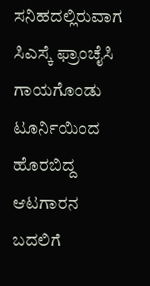ಸನಿಹದಲ್ಲಿರುವಾಗ ಸಿಎಸ್ಕೆ ಫ್ರಾಂಚೈಸಿ ಗಾಯಗೊಂಡು ಟೂರ್ನಿಯಿಂದ ಹೊರಬಿದ್ದ ಆಟಗಾರನ ಬದಲಿಗೆ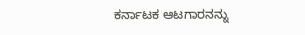ಕರ್ನಾಟಕ ಆಟಗಾರನನ್ನು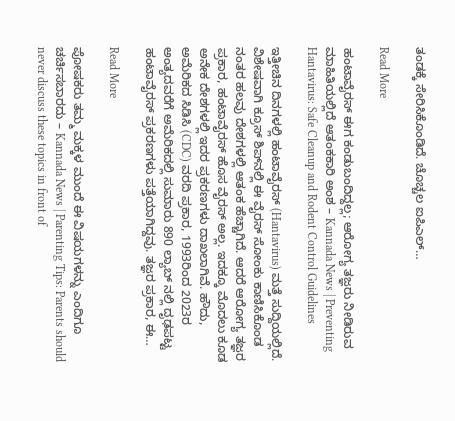ತಂಡಕ್ಕೆ ಸೇರಿಸಿಕೊಂಡಿದೆ. ಚೊಚ್ಚಲ ಐಪಿಎಲ್…

Read More

ಹಂಟಾವೈರಸ್ ಈಗ ಕಂಡುಬಂದಿದ್ದಲ್ಲ; ಆರೋಗ್ಯ ತಜ್ಞರು ನೀಡಿರುವ ಮಾಹಿತಿಯಲ್ಲಿದೆ ಆತಂಕಕಾರಿ ಅಂಶ – Kannada News | Preventing Hantavirus: Safe Cleanup and Rodent Control Guidelines

ಇತ್ತೀಚಿನ ದಿನಗಳಲ್ಲಿ ಹಂಟಾವೈರಸ್ (Hantavirus) ಮತ್ತೆ ಸುದ್ದಿಯಲ್ಲಿದೆ. ವಿಶೇಷವಾಗಿ ಕ್ರೂಸ್ ಶಿಪ್‌ನಲ್ಲಿ ಈ ವೈರಸ್‌ ಸೋಂಕು ಕಾಣಿಸಿಕೊಂಡ ನಂತರ ಹಲವು ದೇಶಗಳಲ್ಲಿ ಆತಂಕ ಹೆಚ್ಚಾಗಿದೆ. ಆದರೆ ಆರೋಗ್ಯ ತಜ್ಞರ ಪ್ರಕಾರ, ಹಂಟಾವೈರಸ್ ಹೊಸ ವೈರಸ್ ಅಲ್ಲ. ಇದಕ್ಕೂ ಮೊದಲು ಕೂಡ ಅನೇಕ ದೇಶಗಳಲ್ಲಿ ಇದರ ಪ್ರಕರಣಗಳು ದಾಖಲಾಗಿವೆ. ಹೌದು, ಅಮೆರಿಕದ ಸಿಡಿಸಿ (CDC) ವರದಿ ಪ್ರಕಾರ, 1993ರಿಂದ 2023ರ ಅಂತ್ಯದವರೆಗೆ ಅಮೆರಿಕದಲ್ಲಿ ಸುಮಾರು 890 ಲ್ಯಾಬ್‌ ನಲ್ಲಿ ದೃಢಪಟ್ಟ ಹಂಟಾವೈರಸ್ ಪ್ರಕರಣಗಳು ಪತ್ತೆಯಾಗಿದ್ದವು. ತಜ್ಞರ ಪ್ರಕಾರ, ಈ…

Read More

ಪೋಷಕರು ತಮ್ಮ ಮಕ್ಕಳ ಮುಂದೆ ಈ ವಿಷಯಗಳನ್ನು ಎಂದಿಗೂ ಚರ್ಚಿಸಬಾರದು – Kannada News | Parenting Tips: Parents should never discuss these topics in front of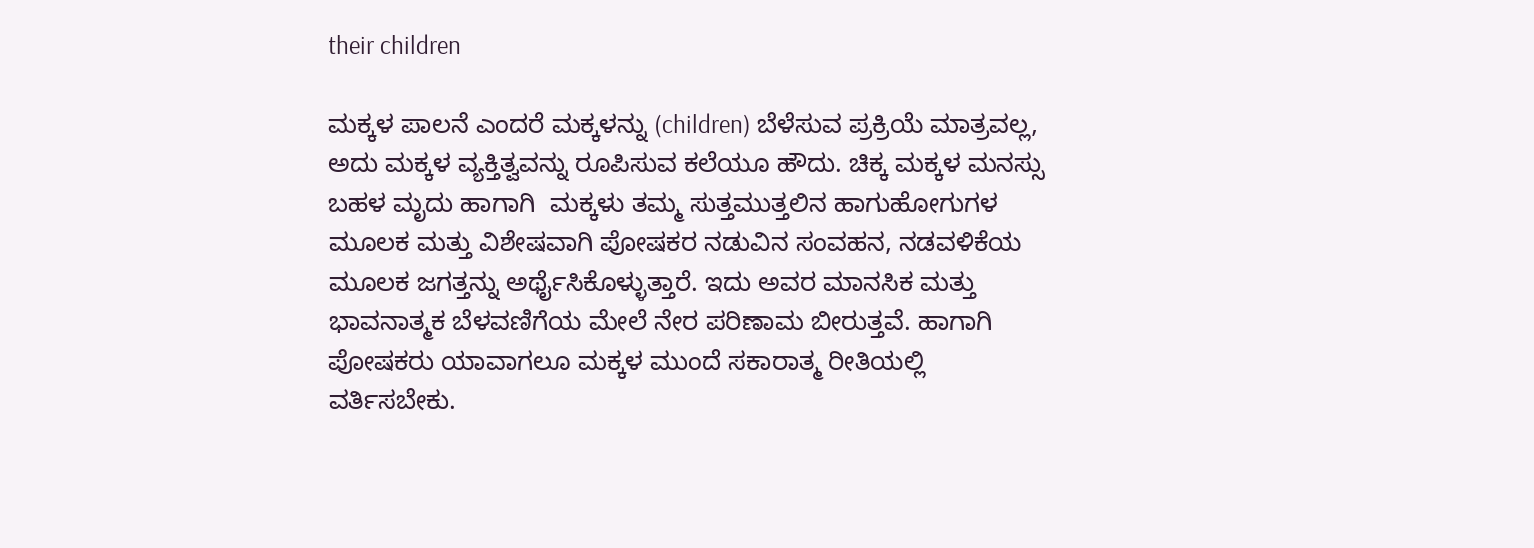their children

ಮಕ್ಕಳ ಪಾಲನೆ ಎಂದರೆ ಮಕ್ಕಳನ್ನು (children) ಬೆಳೆಸುವ ಪ್ರಕ್ರಿಯೆ ಮಾತ್ರವಲ್ಲ, ಅದು ಮಕ್ಕಳ ವ್ಯಕ್ತಿತ್ವವನ್ನು ರೂಪಿಸುವ ಕಲೆಯೂ ಹೌದು. ಚಿಕ್ಕ ಮಕ್ಕಳ ಮನಸ್ಸು ಬಹಳ ಮೃದು ಹಾಗಾಗಿ  ಮಕ್ಕಳು ತಮ್ಮ ಸುತ್ತಮುತ್ತಲಿನ ಹಾಗುಹೋಗುಗಳ ಮೂಲಕ ಮತ್ತು ವಿಶೇಷವಾಗಿ ಪೋಷಕರ ನಡುವಿನ ಸಂವಹನ, ನಡವಳಿಕೆಯ ಮೂಲಕ ಜಗತ್ತನ್ನು ಅರ್ಥೈಸಿಕೊಳ್ಳುತ್ತಾರೆ. ಇದು ಅವರ ಮಾನಸಿಕ ಮತ್ತು ಭಾವನಾತ್ಮಕ ಬೆಳವಣಿಗೆಯ ಮೇಲೆ ನೇರ ಪರಿಣಾಮ ಬೀರುತ್ತವೆ. ಹಾಗಾಗಿ ಪೋಷಕರು ಯಾವಾಗಲೂ ಮಕ್ಕಳ ಮುಂದೆ ಸಕಾರಾತ್ಮ ರೀತಿಯಲ್ಲಿ ವರ್ತಿಸಬೇಕು.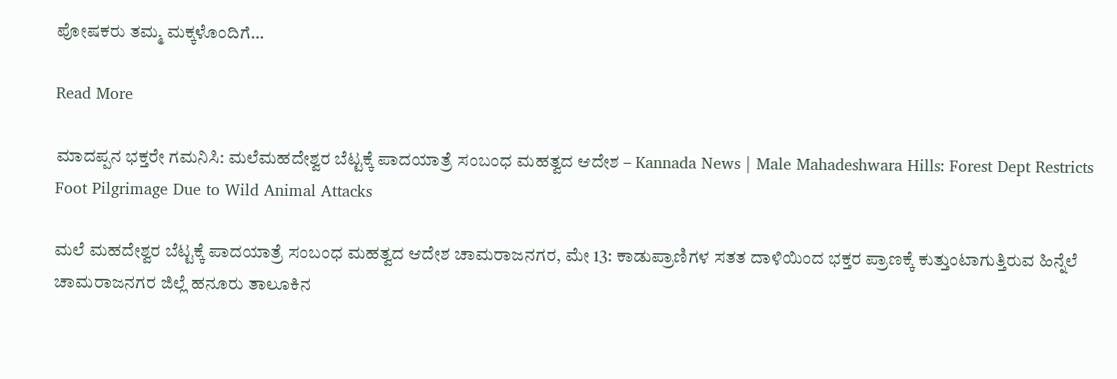ಪೋಷಕರು ತಮ್ಮ ಮಕ್ಕಳೊಂದಿಗೆ…

Read More

ಮಾದಪ್ಪನ ಭಕ್ತರೇ ಗಮನಿಸಿ: ಮಲೆಮಹದೇಶ್ವರ ಬೆಟ್ಟಕ್ಕೆ ಪಾದಯಾತ್ರೆ ಸಂಬಂಧ ಮಹತ್ವದ ಆದೇಶ – Kannada News | Male Mahadeshwara Hills: Forest Dept Restricts Foot Pilgrimage Due to Wild Animal Attacks

ಮಲೆ ಮಹದೇಶ್ವರ ಬೆಟ್ಟಕ್ಕೆ ಪಾದಯಾತ್ರೆ ಸಂಬಂಧ ಮಹತ್ವದ ಆದೇಶ ಚಾಮರಾಜನಗರ, ಮೇ 13: ಕಾಡುಪ್ರಾಣಿಗಳ ಸತತ ದಾಳಿಯಿಂದ ಭಕ್ತರ ಪ್ರಾಣಕ್ಕೆ ಕುತ್ತುಂಟಾಗುತ್ತಿರುವ ಹಿನ್ನೆಲೆ ಚಾಮರಾಜನಗರ ಜಿಲ್ಲೆ ಹನೂರು ತಾಲೂಕಿನ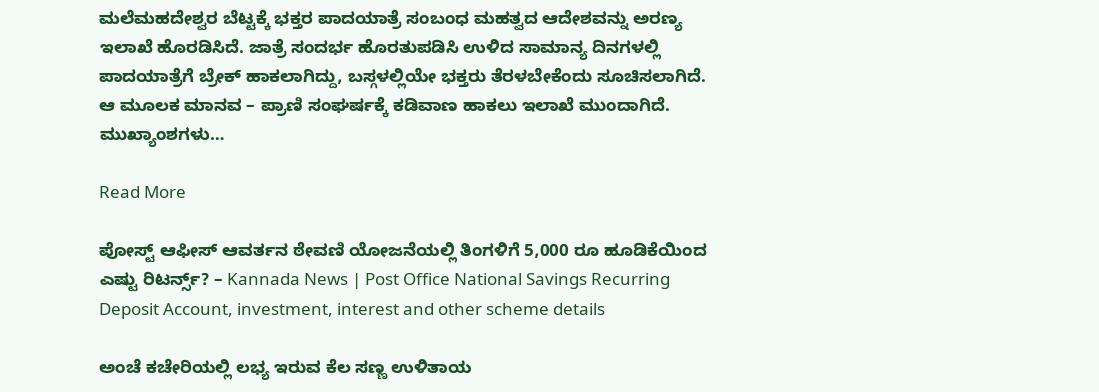ಮಲೆಮಹದೇಶ್ವರ ಬೆಟ್ಟಕ್ಕೆ ಭಕ್ತರ ಪಾದಯಾತ್ರೆ ಸಂಬಂಧ ಮಹತ್ವದ ಆದೇಶವನ್ನು ಅರಣ್ಯ ಇಲಾಖೆ ಹೊರಡಿಸಿದೆ. ಜಾತ್ರೆ ಸಂದರ್ಭ ಹೊರತುಪಡಿಸಿ ಉಳಿದ ಸಾಮಾನ್ಯ ದಿನಗಳಲ್ಲಿ ಪಾದಯಾತ್ರೆಗೆ ಬ್ರೇಕ್ ಹಾಕಲಾಗಿದ್ದು, ಬಸ್ಗಳಲ್ಲಿಯೇ ಭಕ್ತರು ತೆರಳಬೇಕೆಂದು ಸೂಚಿಸಲಾಗಿದೆ. ಆ ಮೂಲಕ ಮಾನವ – ಪ್ರಾಣಿ ಸಂಘರ್ಷಕ್ಕೆ ಕಡಿವಾಣ ಹಾಕಲು ಇಲಾಖೆ ಮುಂದಾಗಿದೆ. ಮುಖ್ಯಾಂಶಗಳು…

Read More

ಪೋಸ್ಟ್ ಆಫೀಸ್ ಆವರ್ತನ ಠೇವಣಿ ಯೋಜನೆಯಲ್ಲಿ ತಿಂಗಳಿಗೆ 5,000 ರೂ ಹೂಡಿಕೆಯಿಂದ ಎಷ್ಟು ರಿಟರ್ನ್ಸ್? – Kannada News | Post Office National Savings Recurring Deposit Account, investment, interest and other scheme details

ಅಂಚೆ ಕಚೇರಿಯಲ್ಲಿ ಲಭ್ಯ ಇರುವ ಕೆಲ ಸಣ್ಣ ಉಳಿತಾಯ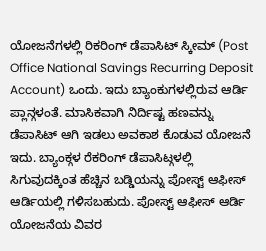ಯೋಜನೆಗಳಲ್ಲಿ ರಿಕರಿಂಗ್ ಡೆಪಾಸಿಟ್ ಸ್ಕೀಮ್ (Post Office National Savings Recurring Deposit Account) ಒಂದು. ಇದು ಬ್ಯಾಂಕುಗಳಲ್ಲಿರುವ ಆರ್ಡಿ ಪ್ಲಾನ್ಗಳಂತೆ. ಮಾಸಿಕವಾಗಿ ನಿರ್ದಿಷ್ಟ ಹಣವನ್ನು ಡೆಪಾಸಿಟ್ ಆಗಿ ಇಡಲು ಅವಕಾಶ ಕೊಡುವ ಯೋಜನೆ ಇದು. ಬ್ಯಾಂಕ್ಗಳ ರೆಕರಿಂಗ್ ಡೆಪಾಸಿಟ್ಗಳಲ್ಲಿ ಸಿಗುವುದಕ್ಕಿಂತ ಹೆಚ್ಚಿನ ಬಡ್ಡಿಯನ್ನು ಪೋಸ್ಟ್ ಆಫೀಸ್ ಆರ್ಡಿಯಲ್ಲಿ ಗಳಿಸಬಹುದು. ಪೋಸ್ಟ್ ಆಫೀಸ್ ಆರ್ಡಿ ಯೋಜನೆಯ ವಿವರ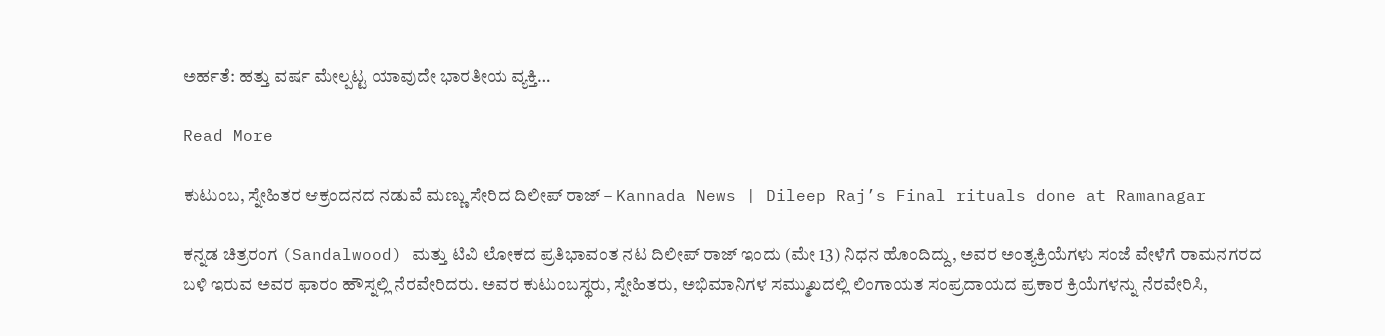ಅರ್ಹತೆ: ಹತ್ತು ವರ್ಷ ಮೇಲ್ಪಟ್ಟ ಯಾವುದೇ ಭಾರತೀಯ ವ್ಯಕ್ತಿ…

Read More

ಕುಟುಂಬ, ಸ್ನೇಹಿತರ ಆಕ್ರಂದನದ ನಡುವೆ ಮಣ್ಣು ಸೇರಿದ ದಿಲೀಪ್ ರಾಜ್ – Kannada News | Dileep Raj’s Final rituals done at Ramanagar

ಕನ್ನಡ ಚಿತ್ರರಂಗ (Sandalwood) ಮತ್ತು ಟಿವಿ ಲೋಕದ ಪ್ರತಿಭಾವಂತ ನಟ ದಿಲೀಪ್ ರಾಜ್ ಇಂದು (ಮೇ 13) ನಿಧನ ಹೊಂದಿದ್ದು, ಅವರ ಅಂತ್ಯಕ್ರಿಯೆಗಳು ಸಂಜೆ ವೇಳೆಗೆ ರಾಮನಗರದ ಬಳಿ ಇರುವ ಅವರ ಫಾರಂ ಹೌಸ್ನಲ್ಲಿ ನೆರವೇರಿದರು. ಅವರ ಕುಟುಂಬಸ್ಥರು, ಸ್ನೇಹಿತರು, ಅಭಿಮಾನಿಗಳ ಸಮ್ಮುಖದಲ್ಲಿ ಲಿಂಗಾಯತ ಸಂಪ್ರದಾಯದ ಪ್ರಕಾರ ಕ್ರಿಯೆಗಳನ್ನು ನೆರವೇರಿಸಿ,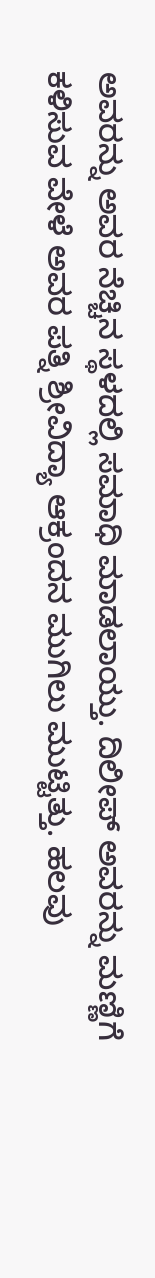ಅವರನ್ನು ಅವರ ನೆಚ್ಚಿನ ಸ್ಥಳದಲ್ಲಿ ಸಮಾಧಿ ಮಾಡಲಾಯ್ತು. ದಿಲೀಪ್ ಅವರನ್ನು ಮಣ್ಣಿಗೆ ಕಳಿಸುವ ವೇಳೆ ಅವರ ಪತ್ನಿ ಶ್ರೀವಿದ್ಯಾ ಆಕ್ರಂದನ ಮುಗಿಲು ಮುಟ್ಟಿತ್ತು. ಹಲವು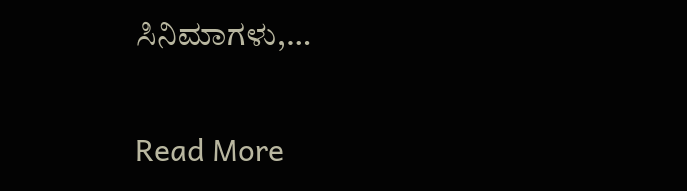ಸಿನಿಮಾಗಳು,…

Read More